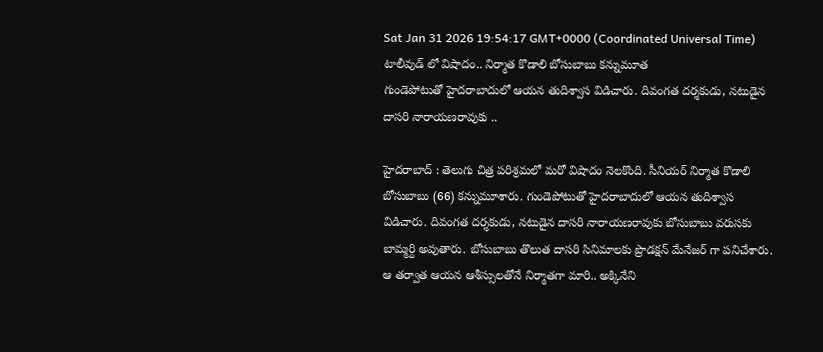Sat Jan 31 2026 19:54:17 GMT+0000 (Coordinated Universal Time)
టాలీవుడ్ లో విషాదం.. నిర్మాత కొడాలి బోసుబాబు కన్నుమూత
గుండెపోటుతో హైదరాబాదులో ఆయన తుదిశ్వాస విడిచారు. దివంగత దర్శకుడు, నటుడైన దాసరి నారాయణరావుకు ..

హైదరాబాద్ : తెలుగు చిత్ర పరిశ్రమలో మరో విషాదం నెలకొంది. సీనియర్ నిర్మాత కొడాలి బోసుబాబు (66) కన్నుమూశారు. గుండెపోటుతో హైదరాబాదులో ఆయన తుదిశ్వాస విడిచారు. దివంగత దర్శకుడు, నటుడైన దాసరి నారాయణరావుకు బోసుబాబు వరుసకు బామ్మర్ది అవుతారు. బోసుబాబు తొలుత దాసరి సినిమాలకు ప్రొడక్షన్ మేనేజర్ గా పనిచేశారు. ఆ తర్వాత ఆయన ఆశీస్సులతోనే నిర్మాతగా మారి.. అక్కినేని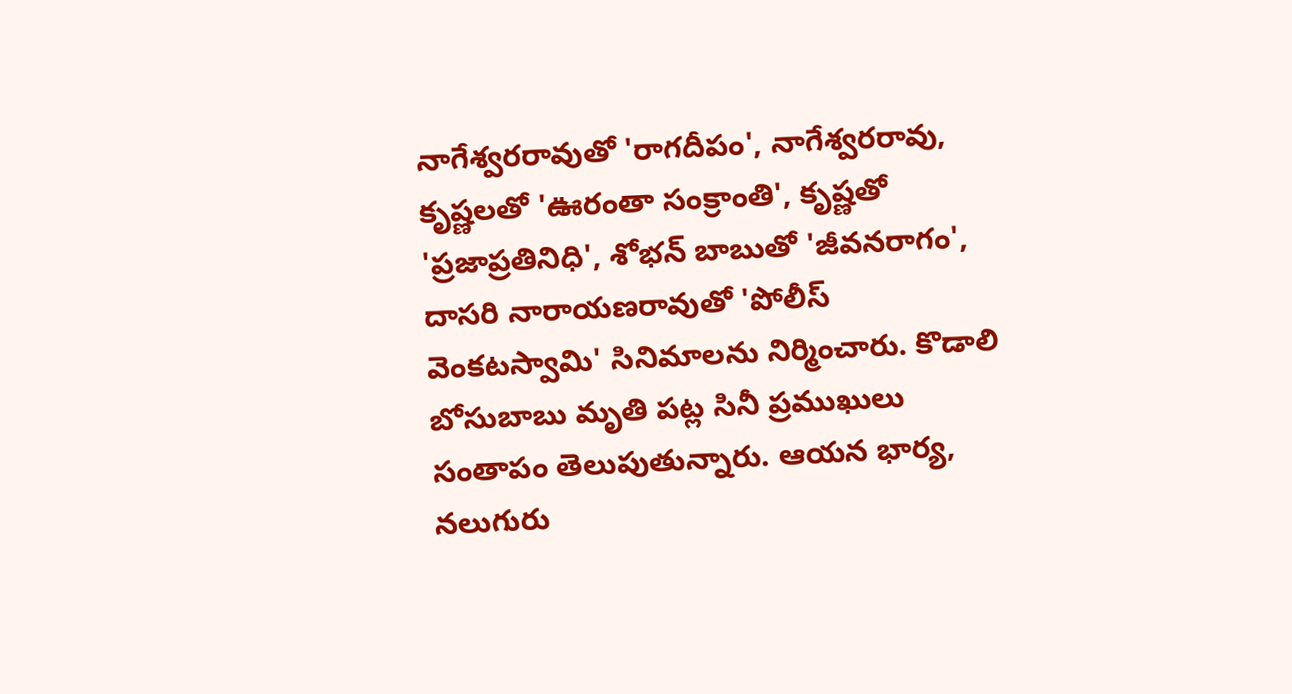నాగేశ్వరరావుతో 'రాగదీపం', నాగేశ్వరరావు, కృష్ణలతో 'ఊరంతా సంక్రాంతి', కృష్ణతో 'ప్రజాప్రతినిధి', శోభన్ బాబుతో 'జీవనరాగం', దాసరి నారాయణరావుతో 'పోలీస్ వెంకటస్వామి' సినిమాలను నిర్మించారు. కొడాలి బోసుబాబు మృతి పట్ల సినీ ప్రముఖులు సంతాపం తెలుపుతున్నారు. ఆయన భార్య, నలుగురు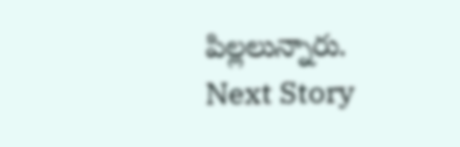పిల్లలున్నారు.
Next Story